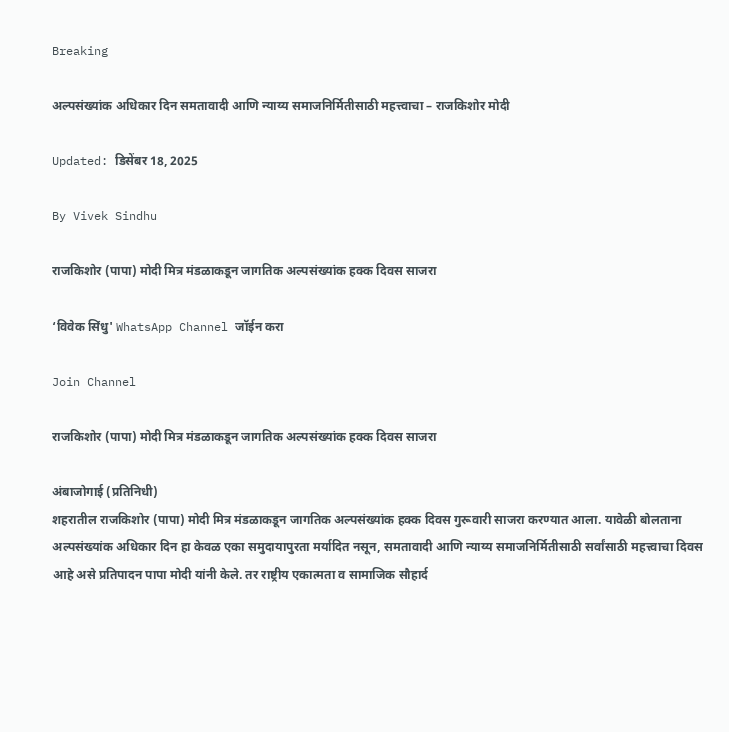Breaking

अल्पसंख्यांक अधिकार दिन समतावादी आणि न्याय्य समाजनिर्मितीसाठी महत्त्वाचा – राजकिशोर मोदी

Updated: डिसेंबर 18, 2025

By Vivek Sindhu

राजकिशोर (पापा) मोदी मित्र मंडळाकडून जागतिक अल्पसंख्यांक हक्क दिवस साजरा

‘विवेक सिंधु' WhatsApp Channel जॉईन करा

Join Channel

राजकिशोर (पापा) मोदी मित्र मंडळाकडून जागतिक अल्पसंख्यांक हक्क दिवस साजरा

अंबाजोगाई (प्रतिनिधी)
शहरातील राजकिशोर (पापा) मोदी मित्र मंडळाकडून जागतिक अल्पसंख्यांक हक्क दिवस गुरूवारी साजरा करण्यात आला. यावेळी बोलताना अल्पसंख्यांक अधिकार दिन हा केवळ एका समुदायापुरता मर्यादित नसून, समतावादी आणि न्याय्य समाजनिर्मितीसाठी सर्वांसाठी महत्त्वाचा दिवस आहे असे प्रतिपादन पापा मोदी यांनी केले. तर राष्ट्रीय एकात्मता व सामाजिक सौहार्द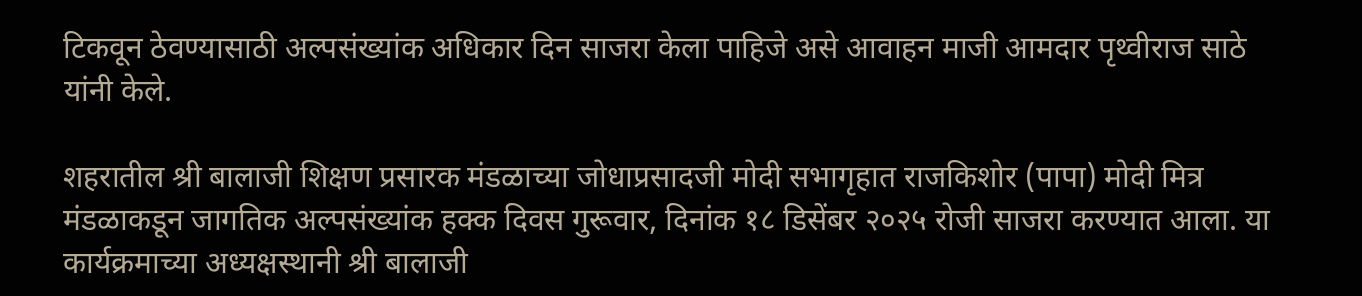टिकवून ठेवण्यासाठी अल्पसंख्यांक अधिकार दिन साजरा केला पाहिजे असे आवाहन माजी आमदार पृथ्वीराज साठे यांनी केले.

शहरातील श्री बालाजी शिक्षण प्रसारक मंडळाच्या जोधाप्रसादजी मोदी सभागृहात राजकिशोर (पापा) मोदी मित्र मंडळाकडून जागतिक अल्पसंख्यांक हक्क दिवस गुरूवार, दिनांक १८ डिसेंबर २०२५ रोजी साजरा करण्यात आला. या कार्यक्रमाच्या अध्यक्षस्थानी श्री बालाजी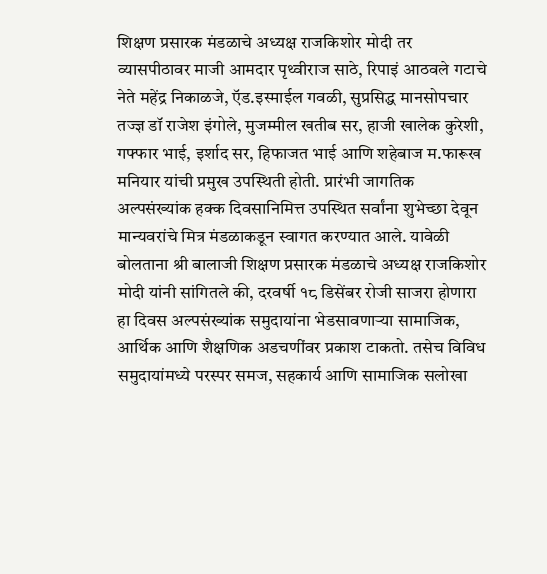शिक्षण प्रसारक मंडळाचे अध्यक्ष राजकिशोर मोदी तर व्यासपीठावर माजी आमदार पृथ्वीराज साठे, रिपाइं आठवले गटाचे नेते महेंद्र निकाळजे, ऍड.इस्माईल गवळी, सुप्रसिद्ध मानसोपचार तज्ज्ञ डॉ राजेश इंगोले, मुजम्मील खतीब सर, हाजी खालेक कुरेशी, गफ्फार भाई, इर्शाद सर, हिफाजत भाई आणि शहेबाज म.फारूख मनियार यांची प्रमुख उपस्थिती होती. प्रारंभी जागतिक अल्पसंख्यांक हक्क दिवसानिमित्त उपस्थित सर्वांना शुभेच्छा देवून मान्यवरांचे मित्र मंडळाकडून स्वागत करण्यात आले. यावेळी बोलताना श्री बालाजी शिक्षण प्रसारक मंडळाचे अध्यक्ष राजकिशोर मोदी यांनी सांगितले की, दरवर्षी १८ डिसेंबर रोजी साजरा होणारा हा दिवस अल्पसंख्यांक समुदायांना भेडसावणाऱ्या सामाजिक, आर्थिक आणि शैक्षणिक अडचणींवर प्रकाश टाकतो. तसेच विविध समुदायांमध्ये परस्पर समज, सहकार्य आणि सामाजिक सलोखा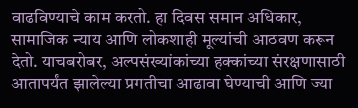वाढविण्याचे काम करतो. हा दिवस समान अधिकार, सामाजिक न्याय आणि लोकशाही मूल्यांची आठवण करून देतो. याचबरोबर, अल्पसंख्यांकांच्या हक्कांच्या संरक्षणासाठी आतापर्यंत झालेल्या प्रगतीचा आढावा घेण्याची आणि ज्या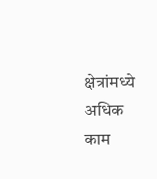क्षेत्रांमध्ये अधिक काम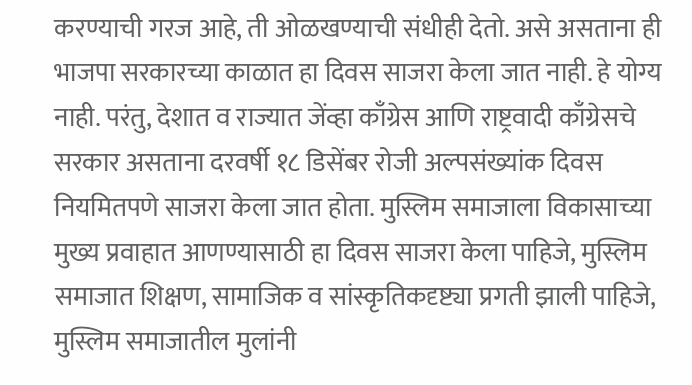करण्याची गरज आहे, ती ओळखण्याची संधीही देतो. असे असताना ही भाजपा सरकारच्या काळात हा दिवस साजरा केला जात नाही. हे योग्य नाही. परंतु, देशात व राज्यात जेंव्हा काँग्रेस आणि राष्ट्रवादी काँग्रेसचे सरकार असताना दरवर्षी १८ डिसेंबर रोजी अल्पसंख्यांक दिवस नियमितपणे साजरा केला जात होता. मुस्लिम समाजाला विकासाच्या मुख्य प्रवाहात आणण्यासाठी हा दिवस साजरा केला पाहिजे, मुस्लिम समाजात शिक्षण, सामाजिक व सांस्कृतिकदृष्ट्या प्रगती झाली पाहिजे, मुस्लिम समाजातील मुलांनी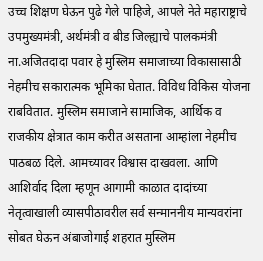उच्च शिक्षण घेऊन पुढे गेले पाहिजे, आपले नेते महाराष्ट्राचे उपमुख्यमंत्री, अर्थमंत्री व बीड जिल्ह्याचे पालकमंत्री ना.अजितदादा पवार हे मुस्लिम समाजाच्या विकासासाठी नेहमीच सकारात्मक भूमिका घेतात. विविध विकिस योजना राबवितात. मुस्लिम समाजाने सामाजिक, आर्थिक व राजकीय क्षेत्रात काम करीत असताना आम्हांला नेहमीच पाठबळ दिले. आमच्यावर विश्वास दाखवला. आणि आशिर्वाद दिला म्हणून आगामी काळात दादांच्या नेतृत्वाखाली व्यासपीठावरील सर्व सन्माननीय मान्यवरांना सोबत घेऊन अंबाजोगाई शहरात मुस्लिम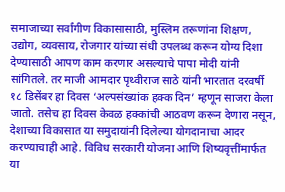समाजाच्या सर्वांगीण विकासासाठी, मुस्लिम तरूणांना शिक्षण, उद्योग, व्यवसाय, रोजगार यांच्या संधी उपलब्ध करून योग्य दिशा देण्यासाठी आपण काम करणार असल्याचे पापा मोदी यांनी सांगितले. तर माजी आमदार पृथ्वीराज साठे यांनी भारतात दरवर्षी १८ डिसेंबर हा दिवस ‘अल्पसंख्यांक हक्क दिन’ म्हणून साजरा केला जातो. तसेच हा दिवस केवळ हक्कांची आठवण करून देणारा नसून, देशाच्या विकासात या समुदायांनी दिलेल्या योगदानाचा आदर करण्याचाही आहे. विविध सरकारी योजना आणि शिष्यवृत्तींमार्फत या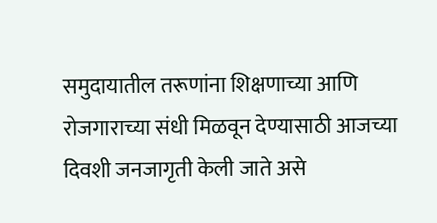समुदायातील तरूणांना शिक्षणाच्या आणि रोजगाराच्या संधी मिळवून देण्यासाठी आजच्या दिवशी जनजागृती केली जाते असे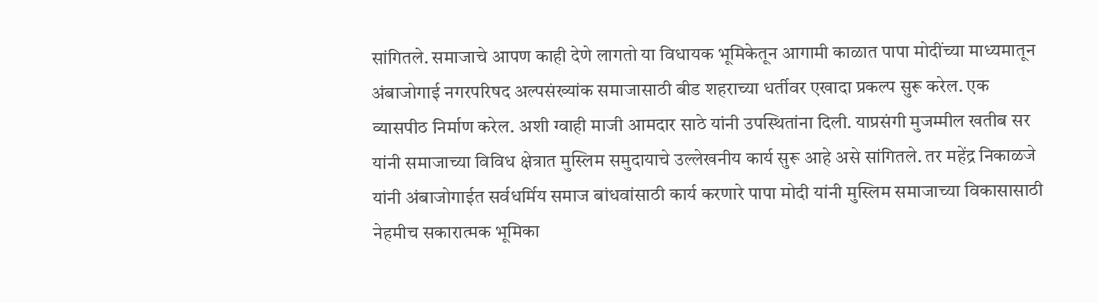सांगितले. समाजाचे आपण काही देणे लागतो या विधायक भूमिकेतून आगामी काळात पापा मोदींच्या माध्यमातून अंबाजोगाई नगरपरिषद अल्पसंख्यांक समाजासाठी बीड शहराच्या धर्तीवर एखादा प्रकल्प सुरू करेल. एक व्यासपीठ निर्माण करेल. अशी ग्वाही माजी आमदार साठे यांनी उपस्थितांना दिली. याप्रसंगी मुजम्मील खतीब सर यांनी समाजाच्या विविध क्षेत्रात मुस्लिम समुदायाचे उल्लेखनीय कार्य सुरू आहे असे सांगितले. तर महेंद्र निकाळजे यांनी अंबाजोगाईत सर्वधर्मिय समाज बांधवांसाठी कार्य करणारे पापा मोदी यांनी मुस्लिम समाजाच्या विकासासाठी नेहमीच सकारात्मक भूमिका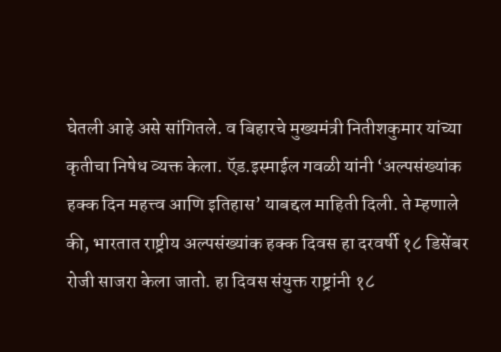घेतली आहे असे सांगितले. व बिहारचे मुख्यमंत्री नितीशकुमार यांच्या कृतीचा निषेध व्यक्त केला. ऍड.इस्माईल गवळी यांनी ‘अल्पसंख्यांक हक्क दिन महत्त्व आणि इतिहास’ याबद्दल माहिती दिली. ते म्हणाले की, भारतात राष्ट्रीय अल्पसंख्यांक हक्क दिवस हा दरवर्षी १८ डिसेंबर रोजी साजरा केला जातो. हा दिवस संयुक्त राष्ट्रांनी १८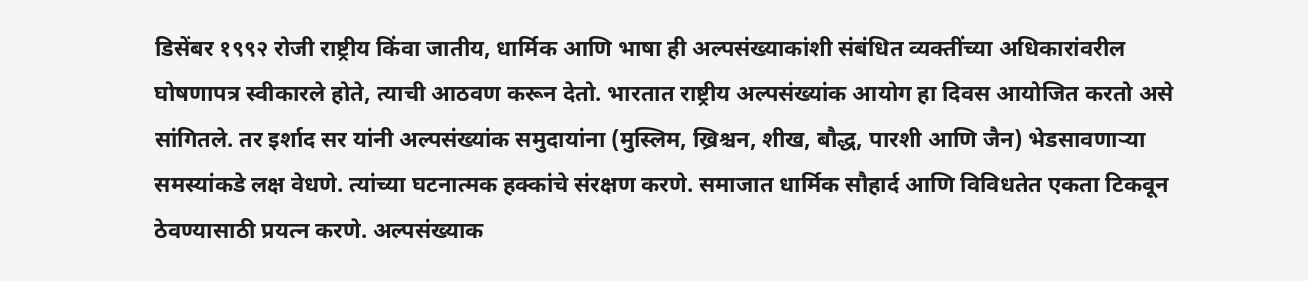डिसेंबर १९९२ रोजी राष्ट्रीय किंवा जातीय, धार्मिक आणि भाषा ही अल्पसंख्याकांशी संबंधित व्यक्तींच्या अधिकारांवरील घोषणापत्र स्वीकारले होते, त्याची आठवण करून देतो. भारतात राष्ट्रीय अल्पसंख्यांक आयोग हा दिवस आयोजित करतो असे सांगितले. तर इर्शाद सर यांनी अल्पसंख्यांक समुदायांना (मुस्लिम, ख्रिश्चन, शीख, बौद्ध, पारशी आणि जैन) भेडसावणाऱ्या समस्यांकडे लक्ष वेधणे. त्यांच्या घटनात्मक हक्कांचे संरक्षण करणे. समाजात धार्मिक सौहार्द आणि विविधतेत एकता टिकवून ठेवण्यासाठी प्रयत्न करणे. अल्पसंख्याक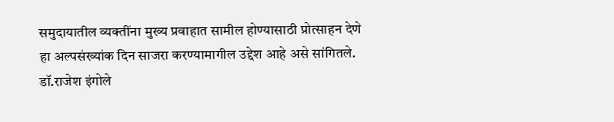समुदायातील व्यक्तींना मुख्य प्रवाहात सामील होण्यासाठी प्रोत्साहन देणे हा अल्पसंख्यांक दिन साजरा करण्यामागील उद्देश आहे असे सांगितले. डॉ.राजेश इंगोले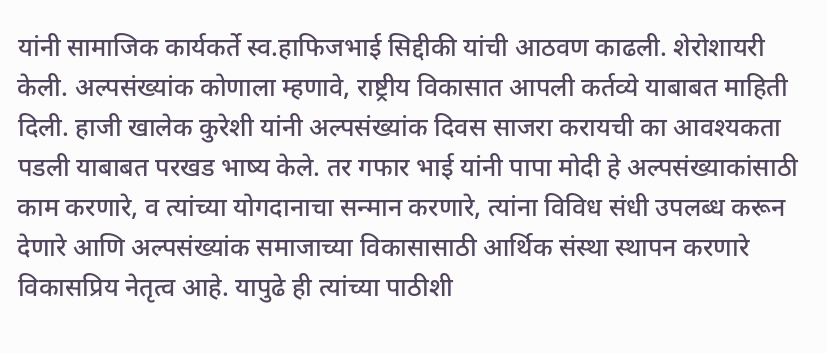यांनी सामाजिक कार्यकर्ते स्व.हाफिजभाई सिद्दीकी यांची आठवण काढली. शेरोशायरी केली. अल्पसंख्यांक कोणाला म्हणावे, राष्ट्रीय विकासात आपली कर्तव्ये याबाबत माहिती दिली. हाजी खालेक कुरेशी यांनी अल्पसंख्यांक दिवस साजरा करायची का आवश्यकता पडली याबाबत परखड भाष्य केले. तर गफार भाई यांनी पापा मोदी हे अल्पसंख्याकांसाठी काम करणारे, व त्यांच्या योगदानाचा सन्मान करणारे, त्यांना विविध संधी उपलब्ध करून देणारे आणि अल्पसंख्यांक समाजाच्या विकासासाठी आर्थिक संस्था स्थापन करणारे विकासप्रिय नेतृत्व आहे. यापुढे ही त्यांच्या पाठीशी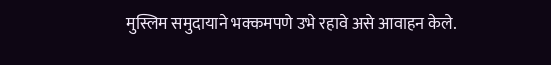मुस्लिम समुदायाने भक्कमपणे उभे रहावे असे आवाहन केले.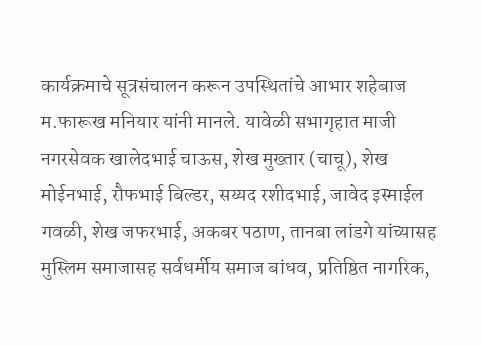कार्यक्रमाचे सूत्रसंचालन करून उपस्थितांचे आभार शहेबाज म.फारूख मनियार यांनी मानले. यावेळी सभागृहात माजी नगरसेवक खालेदभाई चाऊस, शेख मुख्तार (चाचू), शेख मोईनभाई, रौफभाई बिल्डर, सय्यद रशीदभाई, जावेद इस्माईल गवळी, शेख जफरभाई, अकबर पठाण, तानबा लांडगे यांच्यासह मुस्लिम समाजासह सर्वधर्मीय समाज बांधव, प्रतिष्ठित नागरिक,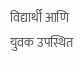विद्यार्थी आणि युवक उपस्थित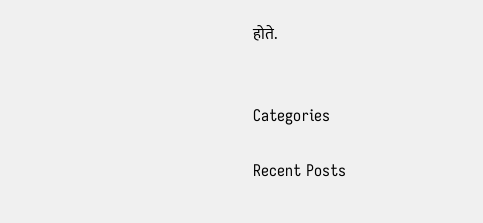होते.


Categories

Recent Posts